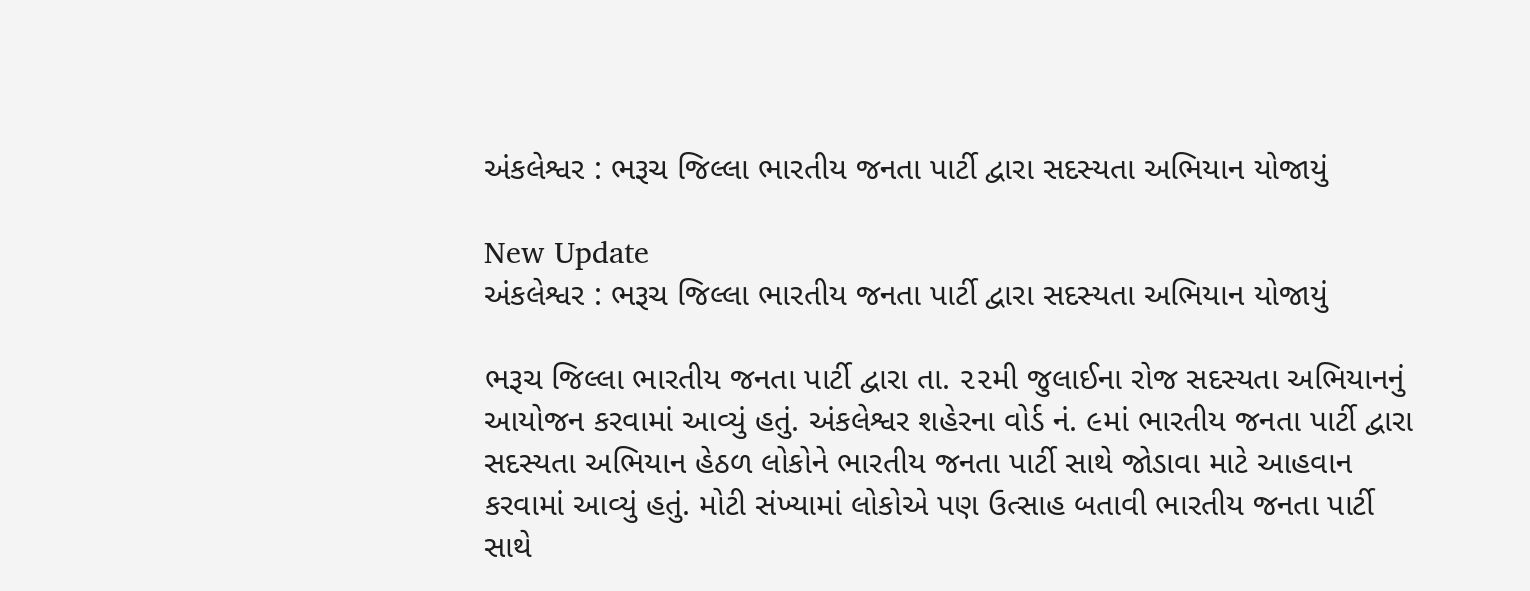અંકલેશ્વર : ભરૂચ જિલ્લા ભારતીય જનતા પાર્ટી દ્વારા સદસ્યતા અભિયાન યોજાયું

New Update
અંકલેશ્વર : ભરૂચ જિલ્લા ભારતીય જનતા પાર્ટી દ્વારા સદસ્યતા અભિયાન યોજાયું

ભરૂચ જિલ્લા ભારતીય જનતા પાર્ટી દ્વારા તા. ૨૨મી જુલાઈના રોજ સદસ્યતા અભિયાનનું આયોજન કરવામાં આવ્યું હતું. અંકલેશ્વર શહેરના વોર્ડ નં. ૯માં ભારતીય જનતા પાર્ટી દ્વારા સદસ્યતા અભિયાન હેઠળ લોકોને ભારતીય જનતા પાર્ટી સાથે જોડાવા માટે આહવાન કરવામાં આવ્યું હતું. મોટી સંખ્યામાં લોકોએ પણ ઉત્સાહ બતાવી ભારતીય જનતા પાર્ટી સાથે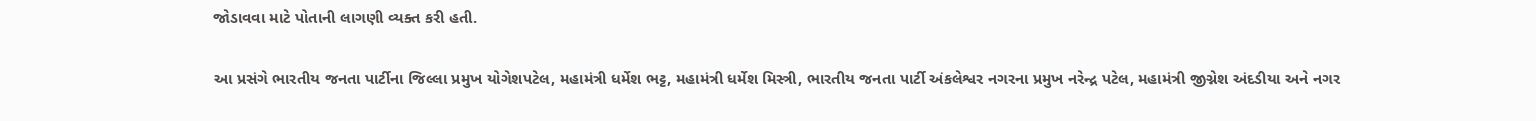જોડાવવા માટે પોતાની લાગણી વ્યક્ત કરી હતી.

આ પ્રસંગે ભારતીય જનતા પાર્ટીના જિલ્લા પ્રમુખ યોગેશપટેલ, મહામંત્રી ધર્મેશ ભટ્ટ, મહામંત્રી ધર્મેશ મિસ્ત્રી, ભારતીય જનતા પાર્ટી અંકલેશ્વર નગરના પ્રમુખ નરેન્દ્ર પટેલ, મહામંત્રી જીગ્નેશ અંદડીયા અને નગર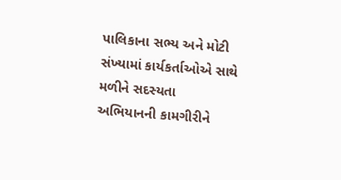પાલિકાના સભ્ય અને મોટી સંખ્યામાં કાર્યકર્તાઓએ સાથે મળીને સદસ્યતા અભિયાનની કામગીરીને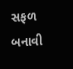સફળ બનાવી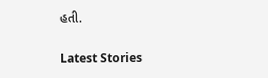હતી.

Latest Stories